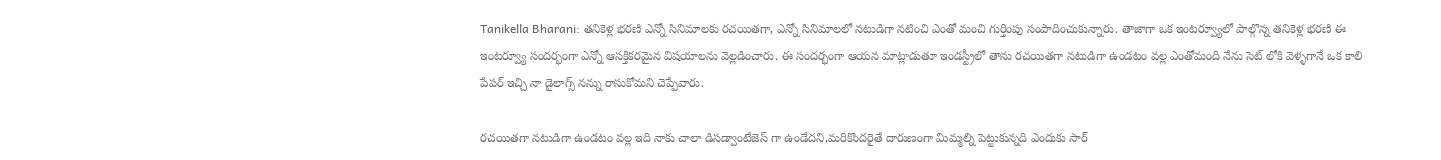Tanikella Bharani: తనికెళ్ల భరణి ఎన్నో సినిమాలకు రచయితగా, ఎన్నో సినిమాలలో నటుడిగా నటించి ఎంతో మంచి గుర్తింపు సంపాదించుకున్నారు. తాజాగా ఒక ఇంటర్వ్యూలో పాల్గొన్న తనికెళ్ల భరణి ఈ ఇంటర్వ్యూ సందర్భంగా ఎన్నో ఆసక్తికరమైన విషయాలను వెల్లడించారు. ఈ సందర్భంగా ఆయన మాట్లాడుతూ ఇండస్ట్రీలో తాను రచయితగా నటుడిగా ఉండటం వల్ల ఎంతోమంది నేను సెట్ లోకి వెళ్ళగానే ఒక కాలి పేపర్ ఇచ్చి నా డైలాగ్స్ నన్ను రాసుకోమని చెప్పేవారు.

రచయితగా నటుడిగా ఉండటం వల్ల ఇది నాకు చాలా డిసడ్వాంటేజెస్ గా ఉండేదని,మరికొందరైతే దారుణంగా మిమ్మల్ని పెట్టుకున్నది ఎందుకు సార్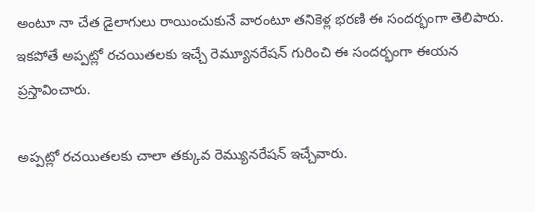అంటూ నా చేత డైలాగులు రాయించుకునే వారంటూ తనికెళ్ల భరణి ఈ సందర్భంగా తెలిపారు. ఇకపోతే అప్పట్లో రచయితలకు ఇచ్చే రెమ్యూనరేషన్ గురించి ఈ సందర్భంగా ఈయన ప్రస్తావించారు.

అప్పట్లో రచయితలకు చాలా తక్కువ రెమ్యునరేషన్ ఇచ్చేవారు.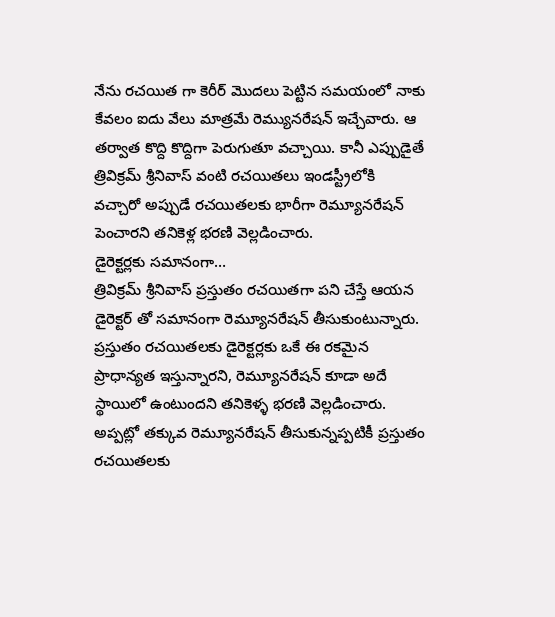నేను రచయిత గా కెరీర్ మొదలు పెట్టిన సమయంలో నాకు కేవలం ఐదు వేలు మాత్రమే రెమ్యునరేషన్ ఇచ్చేవారు. ఆ తర్వాత కొద్ది కొద్దిగా పెరుగుతూ వచ్చాయి. కానీ ఎప్పుడైతే త్రివిక్రమ్ శ్రీనివాస్ వంటి రచయితలు ఇండస్ట్రీలోకి వచ్చారో అప్పుడే రచయితలకు భారీగా రెమ్యూనరేషన్ పెంచారని తనికెళ్ల భరణి వెల్లడించారు.
డైరెక్టర్లకు సమానంగా…
త్రివిక్రమ్ శ్రీనివాస్ ప్రస్తుతం రచయితగా పని చేస్తే ఆయన డైరెక్టర్ తో సమానంగా రెమ్యూనరేషన్ తీసుకుంటున్నారు. ప్రస్తుతం రచయితలకు డైరెక్టర్లకు ఒకే ఈ రకమైన ప్రాధాన్యత ఇస్తున్నారని, రెమ్యూనరేషన్ కూడా అదే స్థాయిలో ఉంటుందని తనికెళ్ళ భరణి వెల్లడించారు. అప్పట్లో తక్కువ రెమ్యూనరేషన్ తీసుకున్నప్పటికీ ప్రస్తుతం రచయితలకు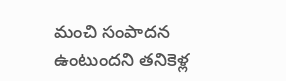మంచి సంపాదన ఉంటుందని తనికెళ్ల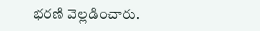భరణి వెల్లడించారు.